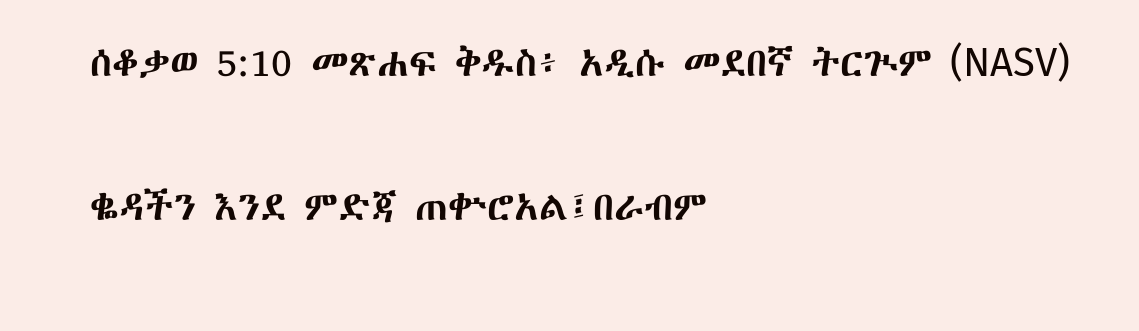ሰቆቃወ 5:10 መጽሐፍ ቅዱስ፥ አዲሱ መደበኛ ትርጒም (NASV)

ቈዳችን እንደ ምድጃ ጠቍሮአል፤በራብም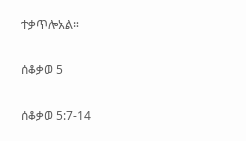ተቃጥሎአል።

ሰቆቃወ 5

ሰቆቃወ 5:7-14